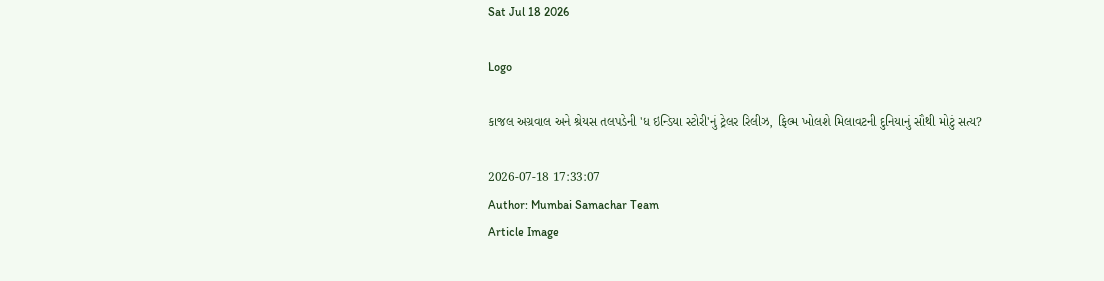Sat Jul 18 2026

Logo

કાજલ અગ્રવાલ અને શ્રેયસ તલપડેની 'ધ ઇન્ડિયા સ્ટોરી'નું ટ્રેલર રિલીઝ, ફિલ્મ ખોલશે મિલાવટની દુનિયાનું સૌથી મોટું સત્ય?

2026-07-18 17:33:07
Author: Mumbai Samachar Team
Article Image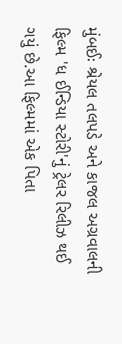મુંબઈઃ શ્રેયલ તલપડે અને કાજલ અગ્રવાલની ફિલ્મ 'ધ ઈન્ડિયા સ્ટોરી'નું ટ્રેલર રિલીઝ થઈ ગયું છે.આ ફિલ્મમાં એક પિતા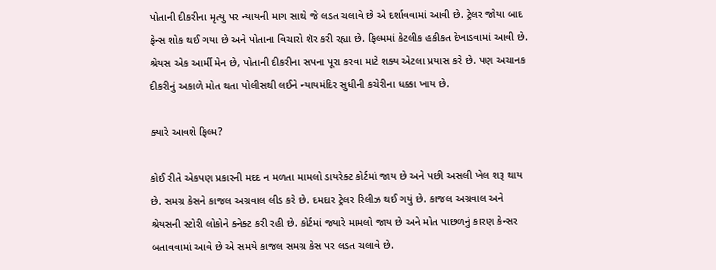પોતાની દીકરીના મૃત્યુ પર ન્યાયની માગ સાથે જે લડત ચલાવે છે એ દર્શાવવામાં આવી છે. ટ્રેલર જોયા બાદ ફેન્સ શોક થઈ ગયા છે અને પોતાના વિચારો શૅર કરી રહ્યા છે. ફિલ્મમાં કેટલીક હકીકત દેખાડવામાં આવી છે. શ્રેયસ એક આર્મી મેન છે, પોતાની દીકરીના સપના પૂરા કરવા માટે શક્ય એટલા પ્રયાસ કરે છે. પણ અચાનક દીકરીનું અકાળે મોત થતા પોલીસથી લઈને ન્યાયમંદિર સુધીની કચેરીના ધક્કા ખાય છે.

ક્યારે આવશે ફિલ્મ?

કોઈ રીતે એકપણ પ્રકારની મદદ ન મળતા મામલો ડાયરેક્ટ કોર્ટમાં જાય છે અને પછી અસલી ખેલ શરૂ થાય છે. સમગ્ર કેસને કાજલ અગ્રવાલ લીડ કરે છે. દમદાર ટ્રેલર રિલીઝ થઈ ગયું છે. કાજલ અગ્રવાલ અને શ્રેયસની સ્ટોરી લોકોને ક્નેક્ટ કરી રહી છે. કોર્ટમાં જ્યારે મામલો જાય છે અને મોત પાછળનું કારણ કેન્સર બતાવવામાં આવે છે એ સમયે કાજલ સમગ્ર કેસ પર લડત ચલાવે છે.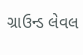ગ્રાઉન્ડ લેવલ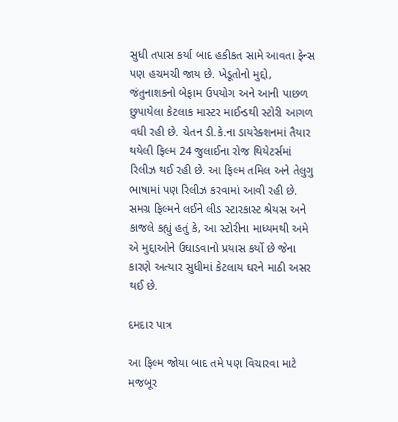સુધી તપાસ કર્યા બાદ હકીકત સામે આવતા ફેન્સ પણ હચમચી જાય છે. ખેડૂતોનો મુદ્દો, જંતુનાશકનો બેફામ ઉપયોગ અને આની પાછળ છુપાયેલા કેટલાક માસ્ટર માઈન્ડથી સ્ટોરી આગળ વધી રહી છે. ચેતન ડી.કે.ના ડાયરેક્શનમાં તૈયાર થયેલી ફિલ્મ 24 જુલાઈના રોજ થિયેટર્સમાં રિલીઝ થઈ રહી છે. આ ફિલ્મ તમિલ અને તેલુગુ ભાષામાં પણ રિલીઝ કરવામાં આવી રહી છે. સમગ્ર ફિલ્મને લઈને લીડ સ્ટારકાસ્ટ શ્રેયસ અને કાજલે કહ્યું હતું કે, આ સ્ટોરીના માધ્યમથી અમે એ મુદ્દાઓને ઉઘાડવાનો પ્રયાસ કર્યો છે જેના કારણે અત્યાર સુધીમાં કેટલાય ઘરને માઠી અસર થઈ છે.

દમદાર પાત્ર

આ ફિલ્મ જોયા બાદ તમે પણ વિચારવા માટે મજબૂર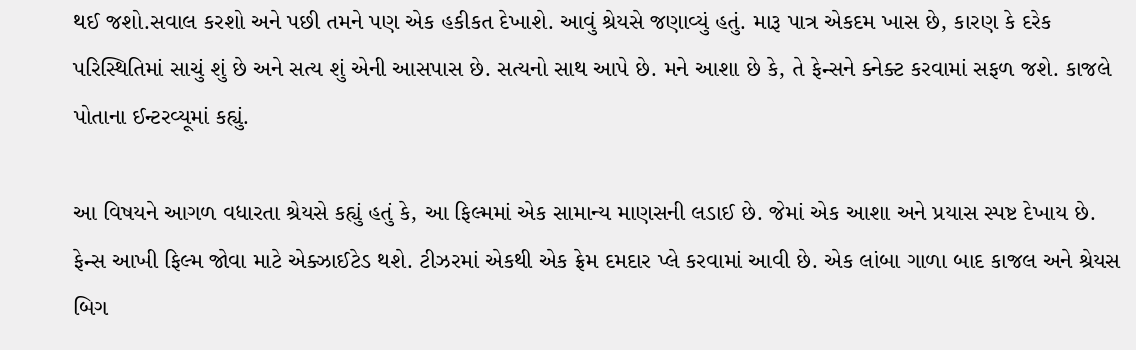થઈ જશો.સવાલ કરશો અને પછી તમને પણ એક હકીકત દેખાશે. આવું શ્રેયસે જણાવ્યું હતું. મારૂ પાત્ર એકદમ ખાસ છે, કારણ કે દરેક પરિસ્થિતિમાં સાચું શું છે અને સત્ય શું એની આસપાસ છે. સત્યનો સાથ આપે છે. મને આશા છે કે, તે ફેન્સને ક્નેક્ટ કરવામાં સફળ જશે. કાજલે પોતાના ઈન્ટરવ્યૂમાં કહ્યું.

આ વિષયને આગળ વધારતા શ્રેયસે કહ્યું હતું કે, આ ફિલ્મમાં એક સામાન્ય માણસની લડાઈ છે. જેમાં એક આશા અને પ્રયાસ સ્પષ્ટ દેખાય છે. ફેન્સ આખી ફિલ્મ જોવા માટે એક્ઝાઈટેડ થશે. ટીઝરમાં એકથી એક ફ્રેમ દમદાર પ્લે કરવામાં આવી છે. એક લાંબા ગાળા બાદ કાજલ અને શ્રેયસ બિગ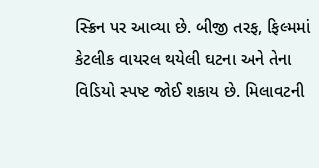સ્ક્રિન પર આવ્યા છે. બીજી તરફ, ફિલ્મમાં કેટલીક વાયરલ થયેલી ઘટના અને તેના વિડિયો સ્પષ્ટ જોઈ શકાય છે. મિલાવટની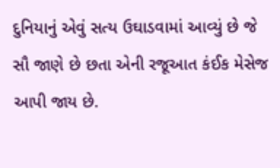દુનિયાનું એવું સત્ય ઉઘાડવામાં આવ્યું છે જે સૌ જાણે છે છતા એની રજૂઆત કંઈક મેસેજ આપી જાય છે.